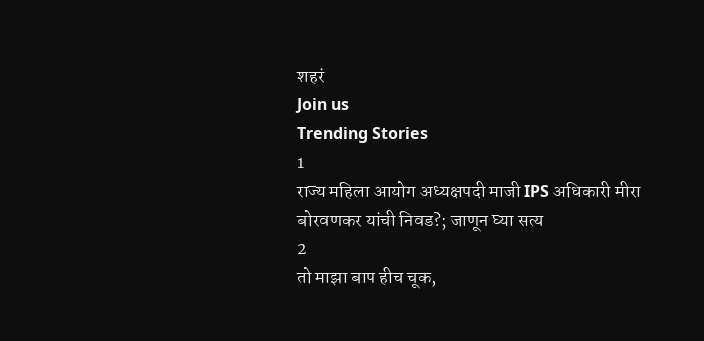शहरं
Join us
Trending Stories
1
राज्य महिला आयोग अध्यक्षपदी माजी IPS अधिकारी मीरा बोरवणकर यांची निवड?; जाणून घ्या सत्य
2
तो माझा बाप हीच चूक,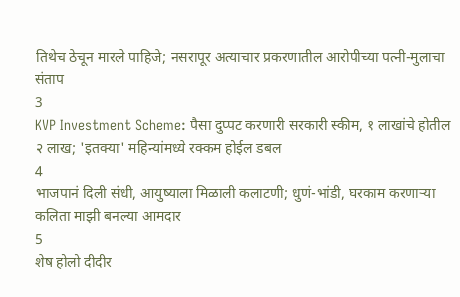तिथेच ठेचून मारले पाहिजे; नसरापूर अत्याचार प्रकरणातील आरोपीच्या पत्नी-मुलाचा संताप
3
KVP Investment Scheme: पैसा दुप्पट करणारी सरकारी स्कीम, १ लाखांचे होतील २ लाख; 'इतक्या' महिन्यांमध्ये रक्कम होईल डबल
4
भाजपानं दिली संधी, आयुष्याला मिळाली कलाटणी; धुणं-भांडी, घरकाम करणाऱ्या कलिता माझी बनल्या आमदार
5
शेष होलो दीदीर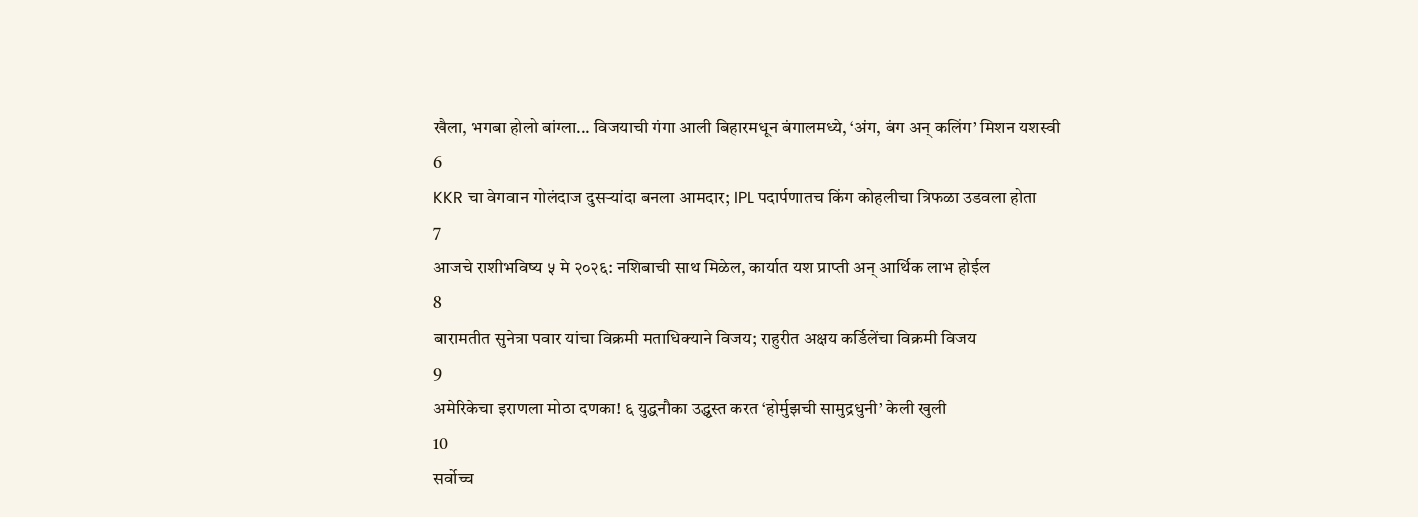खैला, भगबा होलो बांग्ला... विजयाची गंगा आली बिहारमधून बंगालमध्ये, ‘अंग, बंग अन् कलिंग’ मिशन यशस्वी
6
KKR चा वेगवान गोलंदाज दुसऱ्यांदा बनला आमदार; IPL पदार्पणातच किंग कोहलीचा त्रिफळा उडवला होता
7
आजचे राशीभविष्य ५ मे २०२६: नशिबाची साथ मिळेल, कार्यात यश प्राप्ती अन् आर्थिक लाभ होईल
8
बारामतीत सुनेत्रा पवार यांचा विक्रमी मताधिक्याने विजय; राहुरीत अक्षय कर्डिलेंचा विक्रमी विजय
9
अमेरिकेचा इराणला मोठा दणका! ६ युद्धनौका उद्ध्वस्त करत ‘होर्मुझची सामुद्रधुनी’ केली खुली
10
सर्वोच्च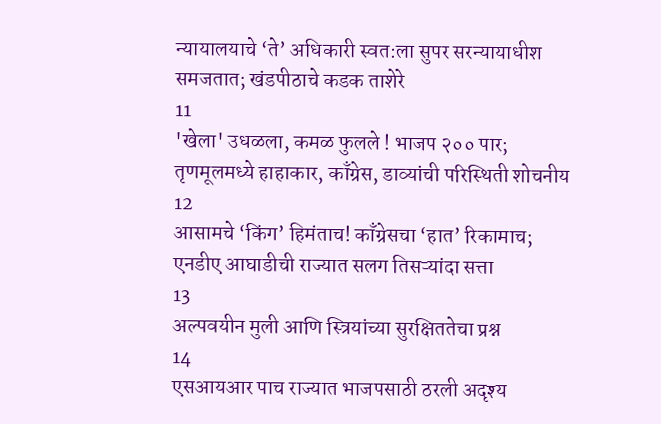न्यायालयाचे ‘ते’ अधिकारी स्वत:ला सुपर सरन्यायाधीश समजतात; खंडपीठाचे कडक ताशेरे
11
'खेला' उधळला, कमळ फुलले ! भाजप २०० पार; तृणमूलमध्ये हाहाकार, काँग्रेस, डाव्यांची परिस्थिती शोचनीय
12
आसामचे ‘किंग’ हिमंताच! काँग्रेसचा ‘हात’ रिकामाच; एनडीए आघाडीची राज्यात सलग तिसऱ्यांदा सत्ता
13
अल्पवयीन मुली आणि स्त्रियांच्या सुरक्षिततेचा प्रश्न
14
एसआयआर पाच राज्यात भाजपसाठी ठरली अदृश्य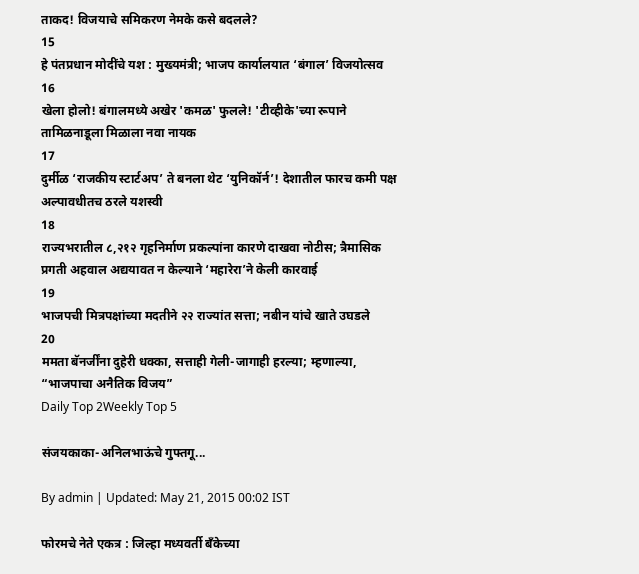ताकद! विजयाचे समिकरण नेमके कसे बदलले?
15
हे पंतप्रधान मोदींचे यश : मुख्यमंत्री; भाजप कार्यालयात ‘बंगाल’ विजयोत्सव
16
खेला होलो! बंगालमध्ये अखेर 'कमळ' फुलले! 'टीव्हीके'च्या रूपाने तामिळनाडूला मिळाला नवा नायक
17
दुर्मीळ ‘राजकीय स्टार्टअप’ ते बनला थेट ‘युनिकॉर्न’! देशातील फारच कमी पक्ष अल्पावधीतच ठरले यशस्वी
18
राज्यभरातील ८,२१२ गृहनिर्माण प्रकल्पांना कारणे दाखवा नोटीस; त्रैमासिक प्रगती अहवाल अद्ययावत न केल्याने ‘महारेरा’ने केली कारवाई
19
भाजपची मित्रपक्षांच्या मदतीने २२ राज्यांत सत्ता; नबीन यांचे खाते उघडले
20
ममता बॅनर्जींना दुहेरी धक्का, सत्ताही गेली-जागाही हरल्या; म्हणाल्या, “भाजपाचा अनैतिक विजय”
Daily Top 2Weekly Top 5

संजयकाका-अनिलभाऊंचे गुफ्तगू...

By admin | Updated: May 21, 2015 00:02 IST

फोरमचे नेते एकत्र : जिल्हा मध्यवर्ती बँकेच्या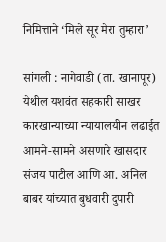निमित्ताने ‘मिले सूर मेरा तुम्हारा’

सांगली : नागेवाडी (ता. खानापूर) येथील यशवंत सहकारी साखर कारखान्याच्या न्यायालयीन लढाईत आमने-सामने असणारे खासदार संजय पाटील आणि आ. अनिल बाबर यांच्यात बुधवारी दुपारी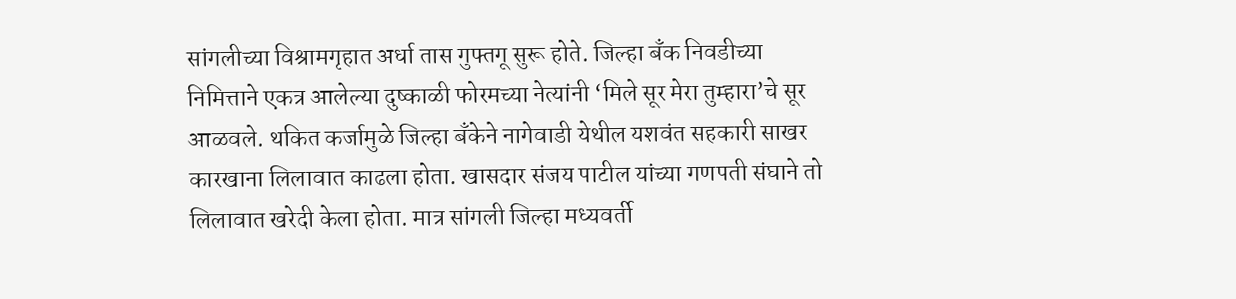सांगलीच्या विश्रामगृहात अर्धा तास गुफ्तगू सुरू होते. जिल्हा बँक निवडीच्या निमित्ताने एकत्र आलेल्या दुष्काळी फोरमच्या नेत्यांनी ‘मिले सूर मेरा तुम्हारा’चे सूर आळवले. थकित कर्जामुळे जिल्हा बँकेने नागेवाडी येथील यशवंत सहकारी साखर कारखाना लिलावात काढला होता. खासदार संजय पाटील यांच्या गणपती संघाने तो लिलावात खरेदी केला होता. मात्र सांगली जिल्हा मध्यवर्ती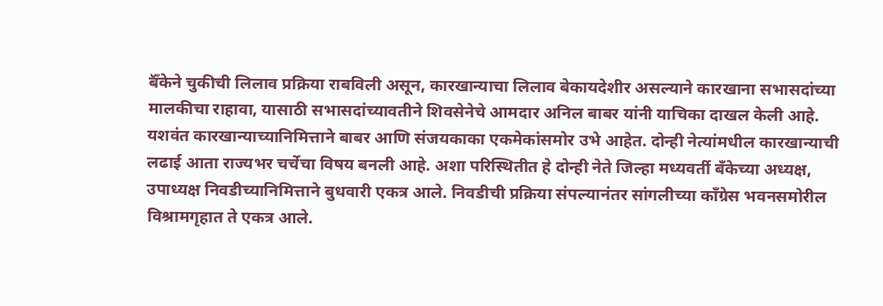बॅँकेने चुकीची लिलाव प्रक्रिया राबविली असून, कारखान्याचा लिलाव बेकायदेशीर असल्याने कारखाना सभासदांच्या मालकीचा राहावा, यासाठी सभासदांच्यावतीने शिवसेनेचे आमदार अनिल बाबर यांनी याचिका दाखल केली आहे. यशवंत कारखान्याच्यानिमित्ताने बाबर आणि संजयकाका एकमेकांसमोर उभे आहेत. दोन्ही नेत्यांमधील कारखान्याची लढाई आता राज्यभर चर्चेचा विषय बनली आहे. अशा परिस्थितीत हे दोन्ही नेते जिल्हा मध्यवर्ती बँकेच्या अध्यक्ष, उपाध्यक्ष निवडीच्यानिमित्ताने बुधवारी एकत्र आले. निवडीची प्रक्रिया संपल्यानंतर सांगलीच्या काँग्रेस भवनसमोरील विश्रामगृहात ते एकत्र आले.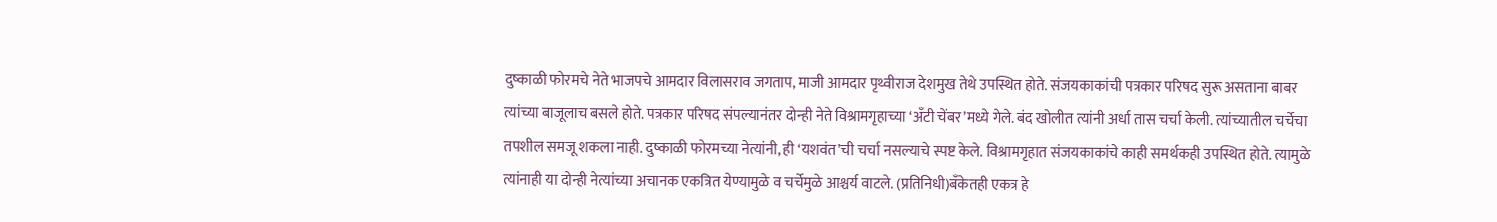दुष्काळी फोरमचे नेते भाजपचे आमदार विलासराव जगताप, माजी आमदार पृथ्वीराज देशमुख तेथे उपस्थित होते. संजयकाकांची पत्रकार परिषद सुरू असताना बाबर त्यांच्या बाजूलाच बसले होते. पत्रकार परिषद संपल्यानंतर दोन्ही नेते विश्रामगृहाच्या ‘अँटी चेंबर’मध्ये गेले. बंद खोलीत त्यांनी अर्धा तास चर्चा केली. त्यांच्यातील चर्चेचा तपशील समजू शकला नाही. दुष्काळी फोरमच्या नेत्यांनी, ही ‘यशवंत’ची चर्चा नसल्याचे स्पष्ट केले. विश्रामगृहात संजयकाकांचे काही समर्थकही उपस्थित होते. त्यामुळे त्यांनाही या दोन्ही नेत्यांच्या अचानक एकत्रित येण्यामुळे व चर्चेमुळे आश्चर्य वाटले. (प्रतिनिधी)बँकेतही एकत्र हे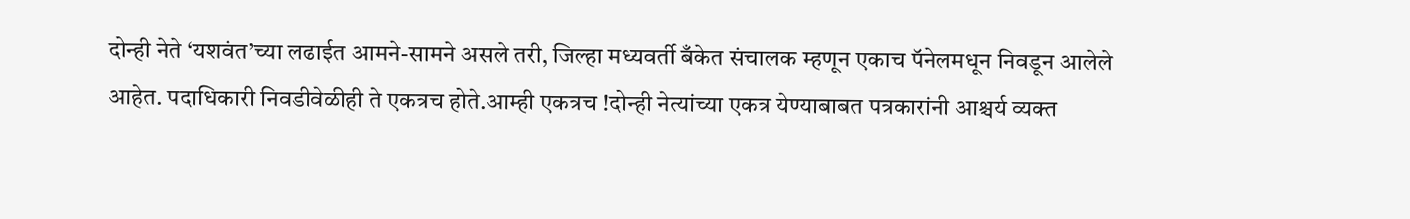दोन्ही नेते ‘यशवंत’च्या लढाईत आमने-सामने असले तरी, जिल्हा मध्यवर्ती बँकेत संचालक म्हणून एकाच पॅनेलमधून निवडून आलेले आहेत. पदाधिकारी निवडीवेळीही ते एकत्रच होते.आम्ही एकत्रच !दोन्ही नेत्यांच्या एकत्र येण्याबाबत पत्रकारांनी आश्चर्य व्यक्त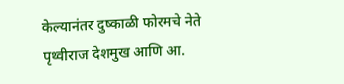केल्यानंतर दुष्काळी फोरमचे नेते पृथ्वीराज देशमुख आणि आ.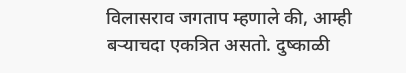विलासराव जगताप म्हणाले की, आम्ही बऱ्याचदा एकत्रित असतो. दुष्काळी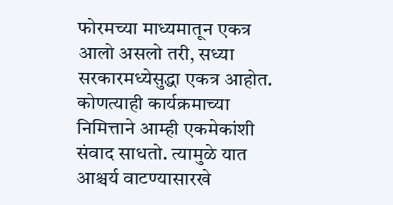फोरमच्या माध्यमातून एकत्र आलो असलो तरी, सध्या सरकारमध्येसुद्धा एकत्र आहोत. कोणत्याही कार्यक्रमाच्या निमित्ताने आम्ही एकमेकांशी संवाद साधतो. त्यामुळे यात आश्चर्य वाटण्यासारखे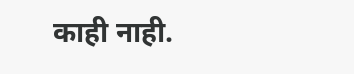काही नाही.